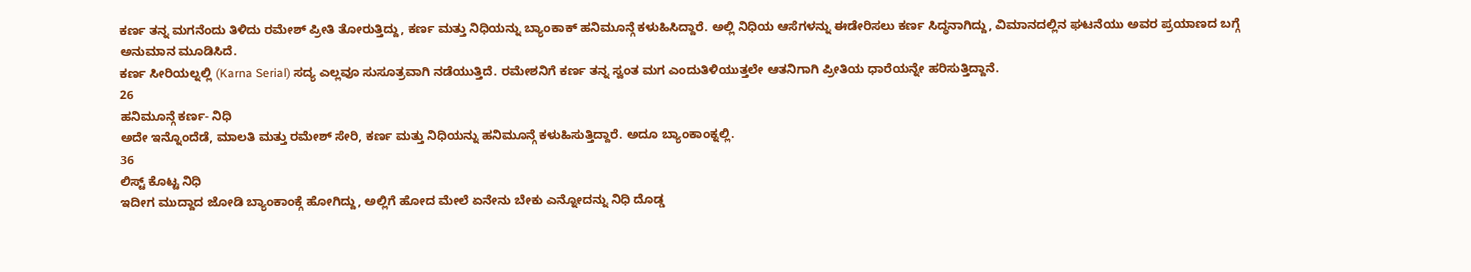ಕರ್ಣ ತನ್ನ ಮಗನೆಂದು ತಿಳಿದು ರಮೇಶ್ ಪ್ರೀತಿ ತೋರುತ್ತಿದ್ದು, ಕರ್ಣ ಮತ್ತು ನಿಧಿಯನ್ನು ಬ್ಯಾಂಕಾಕ್ ಹನಿಮೂನ್ಗೆ ಕಳುಹಿಸಿದ್ದಾರೆ. ಅಲ್ಲಿ ನಿಧಿಯ ಆಸೆಗಳನ್ನು ಈಡೇರಿಸಲು ಕರ್ಣ ಸಿದ್ಧನಾಗಿದ್ದು, ವಿಮಾನದಲ್ಲಿನ ಘಟನೆಯು ಅವರ ಪ್ರಯಾಣದ ಬಗ್ಗೆ ಅನುಮಾನ ಮೂಡಿಸಿದೆ.
ಕರ್ಣ ಸೀರಿಯಲ್ನಲ್ಲಿ (Karna Serial) ಸದ್ಯ ಎಲ್ಲವೂ ಸುಸೂತ್ರವಾಗಿ ನಡೆಯುತ್ತಿದೆ. ರಮೇಶನಿಗೆ ಕರ್ಣ ತನ್ನ ಸ್ವಂತ ಮಗ ಎಂದುತಿಳಿಯುತ್ತಲೇ ಆತನಿಗಾಗಿ ಪ್ರೀತಿಯ ಧಾರೆಯನ್ನೇ ಹರಿಸುತ್ತಿದ್ದಾನೆ.
26
ಹನಿಮೂನ್ಗೆ ಕರ್ಣ- ನಿಧಿ
ಅದೇ ಇನ್ನೊಂದೆಡೆ, ಮಾಲತಿ ಮತ್ತು ರಮೇಶ್ ಸೇರಿ, ಕರ್ಣ ಮತ್ತು ನಿಧಿಯನ್ನು ಹನಿಮೂನ್ಗೆ ಕಳುಹಿಸುತ್ತಿದ್ದಾರೆ. ಅದೂ ಬ್ಯಾಂಕಾಂಕ್ನಲ್ಲಿ.
36
ಲಿಸ್ಟ್ ಕೊಟ್ಟ ನಿಧಿ
ಇದೀಗ ಮುದ್ದಾದ ಜೋಡಿ ಬ್ಯಾಂಕಾಂಕ್ಗೆ ಹೋಗಿದ್ದು, ಅಲ್ಲಿಗೆ ಹೋದ ಮೇಲೆ ಏನೇನು ಬೇಕು ಎನ್ನೋದನ್ನು ನಿಧಿ ದೊಡ್ಡ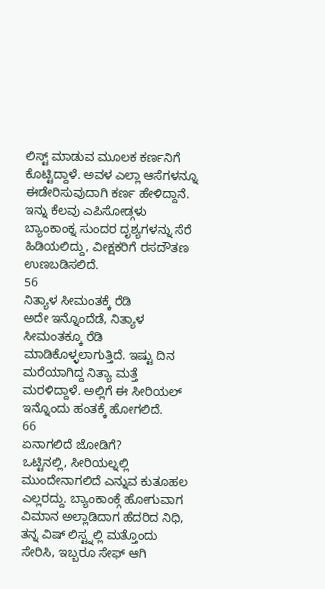ಲಿಸ್ಟ್ ಮಾಡುವ ಮೂಲಕ ಕರ್ಣನಿಗೆ ಕೊಟ್ಟಿದ್ದಾಳೆ. ಅವಳ ಎಲ್ಲಾ ಆಸೆಗಳನ್ನೂ ಈಡೇರಿಸುವುದಾಗಿ ಕರ್ಣ ಹೇಳಿದ್ದಾನೆ.
ಇನ್ನು ಕೆಲವು ಎಪಿಸೋಡ್ಗಳು ಬ್ಯಾಂಕಾಂಕ್ನ ಸುಂದರ ದೃಶ್ಯಗಳನ್ನು ಸೆರೆ ಹಿಡಿಯಲಿದ್ದು, ವೀಕ್ಷಕರಿಗೆ ರಸದೌತಣ ಉಣಬಡಿಸಲಿದೆ.
56
ನಿತ್ಯಾಳ ಸೀಮಂತಕ್ಕೆ ರೆಡಿ
ಅದೇ ಇನ್ನೊಂದೆಡೆ, ನಿತ್ಯಾಳ ಸೀಮಂತಕ್ಕೂ ರೆಡಿ ಮಾಡಿಕೊಳ್ಳಲಾಗುತ್ತಿದೆ. ಇಷ್ಟು ದಿನ ಮರೆಯಾಗಿದ್ದ ನಿತ್ಯಾ ಮತ್ತೆ ಮರಳಿದ್ದಾಳೆ. ಅಲ್ಲಿಗೆ ಈ ಸೀರಿಯಲ್ ಇನ್ನೊಂದು ಹಂತಕ್ಕೆ ಹೋಗಲಿದೆ.
66
ಏನಾಗಲಿದೆ ಜೋಡಿಗೆ?
ಒಟ್ಟಿನಲ್ಲಿ, ಸೀರಿಯಲ್ನಲ್ಲಿ ಮುಂದೇನಾಗಲಿದೆ ಎನ್ನುವ ಕುತೂಹಲ ಎಲ್ಲರದ್ದು. ಬ್ಯಾಂಕಾಂಕ್ಗೆ ಹೋಗುವಾಗ ವಿಮಾನ ಅಲ್ಲಾಡಿದಾಗ ಹೆದರಿದ ನಿಧಿ, ತನ್ನ ವಿಷ್ ಲಿಸ್ಟ್ನಲ್ಲಿ ಮತ್ತೊಂದು ಸೇರಿಸಿ, ಇಬ್ಬರೂ ಸೇಫ್ ಆಗಿ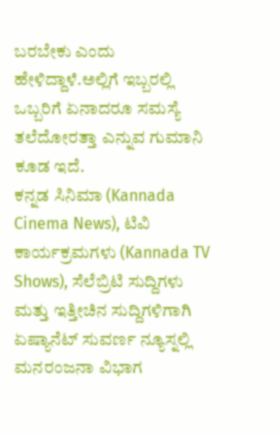ಬರಬೇಕು ಎಂದು ಹೇಳಿದ್ದಾಳೆ.ಅಲ್ಲಿಗೆ ಇಬ್ಬರಲ್ಲಿ ಒಬ್ಬರಿಗೆ ಏನಾದರೂ ಸಮಸ್ಯೆ ತಲೆದೋರತ್ತಾ ಎನ್ನುವ ಗುಮಾನಿ ಕೂಡ ಇದೆ.
ಕನ್ನಡ ಸಿನಿಮಾ (Kannada Cinema News), ಟಿವಿ ಕಾರ್ಯಕ್ರಮಗಳು (Kannada TV Shows), ಸೆಲೆಬ್ರಿಟಿ ಸುದ್ದಿಗಳು ಮತ್ತು ಇತ್ತೀಚಿನ ಸುದ್ದಿಗಳಿಗಾಗಿ ಏಷ್ಯಾನೆಟ್ ಸುವರ್ಣ ನ್ಯೂಸ್ನಲ್ಲಿ ಮನರಂಜನಾ ವಿಭಾಗ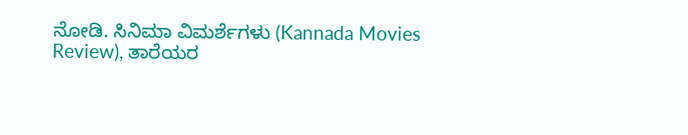ನೋಡಿ. ಸಿನಿಮಾ ವಿಮರ್ಶೆಗಳು (Kannada Movies Review), ತಾರೆಯರ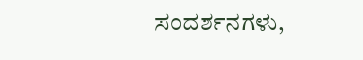ಸಂದರ್ಶನಗಳು,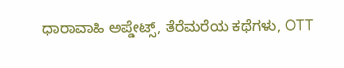ಧಾರಾವಾಹಿ ಅಪ್ಡೇಟ್ಸ್, ತೆರೆಮರೆಯ ಕಥೆಗಳು, OTT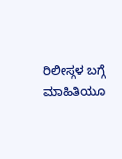ರಿಲೀಸ್ಗಳ ಬಗ್ಗೆ ಮಾಹಿತಿಯೂ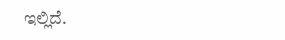ಇಲ್ಲಿದೆ.